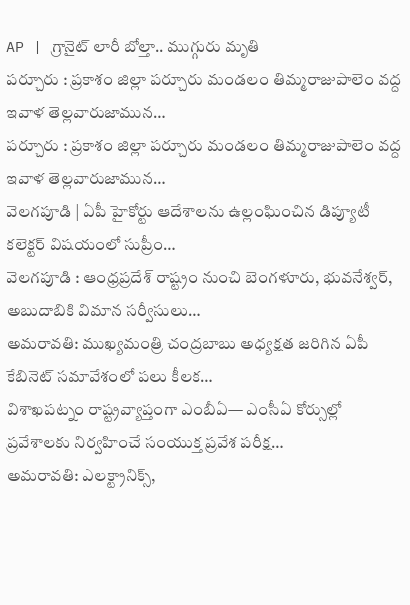AP | గ్రానైట్ లారీ బోల్తా.. ముగ్గురు మృతి
పర్చూరు : ప్రకాశం జిల్లా పర్చూరు మండలం తిమ్మరాజుపాలెం వద్ద ఇవాళ తెల్లవారుజామున…
పర్చూరు : ప్రకాశం జిల్లా పర్చూరు మండలం తిమ్మరాజుపాలెం వద్ద ఇవాళ తెల్లవారుజామున…
వెలగపూడి | ఏపీ హైకోర్టు ఆదేశాలను ఉల్లంఘించిన డిప్యూటీ కలెక్టర్ విషయంలో సుప్రీం…
వెలగపూడి : ఆంధ్రప్రదేశ్ రాష్ట్రం నుంచి బెంగళూరు, భువనేశ్వర్, అబుదాబికి విమాన సర్వీసులు…
అమరావతి: ముఖ్యమంత్రి చంద్రబాబు అధ్యక్షత జరిగిన ఏపీ కేబినెట్ సమావేశంలో పలు కీలక…
విశాఖపట్నం రాష్ట్రవ్యాప్తంగా ఎంబీఏ— ఎంసీఏ కోర్సుల్లో ప్రవేశాలకు నిర్వహించే సంయుక్త ప్రవేశ పరీక్ష…
అమరావతి: ఎలక్ట్రానిక్స్,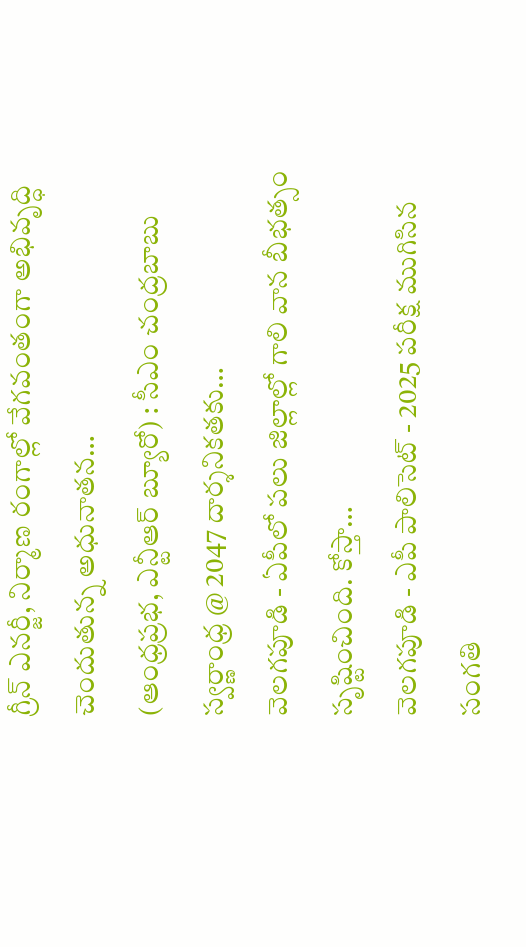గ్రీన్ ఎనర్జీ, నిర్మాణ రంగాల్లో వేగవంతంగా అభివృద్ధి చెందుతున్న అధునాతన…
(ఆంధ్రప్రభ, ఎన్టీఆర్ బ్యూరో) : సీఎం చంద్రబాబు స్వర్ణాంధ్ర @ 2047 దార్శనికతకు…
వెలగపూడి - ఏపీలో పలు జిల్లాల్లో గాలి వాన బీభత్సం సృష్టించింది. కోస్తా…
వెలగపూడి - ఎపీ పాలిసెట్ - 2025 పరీక్ష ముగిసిన సంగతి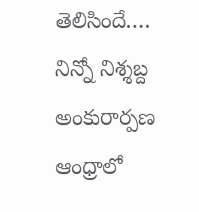తెలిసిందే.…
నిన్నో నిశ్శబ్ద అంకురార్పణ ఆంధ్రాలో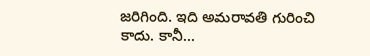జరిగింది. ఇది అమరావతి గురించి కాదు. కానీ…